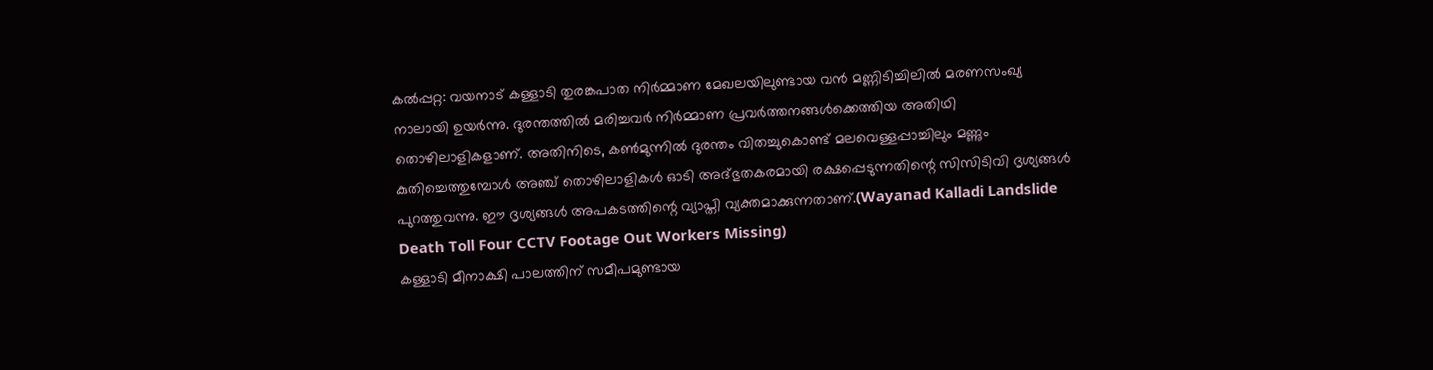കൽപ്പറ്റ: വയനാട് കള്ളാടി തുരങ്കപാത നിർമ്മാണ മേഖലയിലുണ്ടായ വൻ മണ്ണിടിച്ചിലിൽ മരണസംഖ്യ നാലായി ഉയർന്നു. ദുരന്തത്തിൽ മരിച്ചവർ നിർമ്മാണ പ്രവർത്തനങ്ങൾക്കെത്തിയ അതിഥി തൊഴിലാളികളാണ്. അതിനിടെ, കൺമുന്നിൽ ദുരന്തം വിതച്ചുകൊണ്ട് മലവെള്ളപ്പാച്ചിലും മണ്ണും കുതിച്ചെത്തുമ്പോൾ അഞ്ച് തൊഴിലാളികൾ ഓടി അദ്ഭുതകരമായി രക്ഷപ്പെടുന്നതിന്റെ സിസിടിവി ദൃശ്യങ്ങൾ പുറത്തുവന്നു. ഈ ദൃശ്യങ്ങൾ അപകടത്തിന്റെ വ്യാപ്തി വ്യക്തമാക്കുന്നതാണ്.(Wayanad Kalladi Landslide Death Toll Four CCTV Footage Out Workers Missing)
കള്ളാടി മീനാക്ഷി പാലത്തിന് സമീപമുണ്ടായ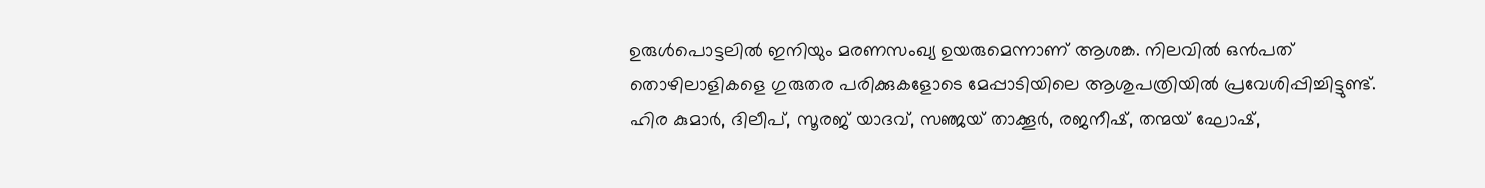ഉരുൾപൊട്ടലിൽ ഇനിയും മരണസംഖ്യ ഉയരുമെന്നാണ് ആശങ്ക. നിലവിൽ ഒൻപത് തൊഴിലാളികളെ ഗുരുതര പരിക്കുകളോടെ മേപ്പാടിയിലെ ആശുപത്രിയിൽ പ്രവേശിപ്പിച്ചിട്ടുണ്ട്. ഹിര കുമാർ, ദിലീപ്, സൂരജ് യാദവ്, സഞ്ജയ് താക്കൂർ, രജനീഷ്, തന്മയ് ഘോഷ്,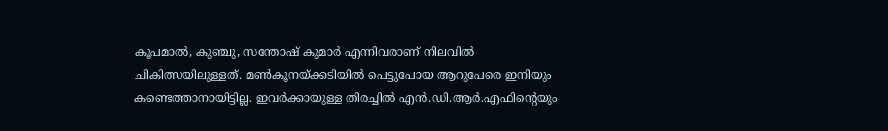കൂപമാൽ, കുഞ്ചു, സന്തോഷ് കുമാർ എന്നിവരാണ് നിലവിൽ ചികിത്സയിലുള്ളത്. മൺകൂനയ്ക്കടിയിൽ പെട്ടുപോയ ആറുപേരെ ഇനിയും കണ്ടെത്താനായിട്ടില്ല. ഇവർക്കായുള്ള തിരച്ചിൽ എൻ.ഡി.ആർ.എഫിന്റെയും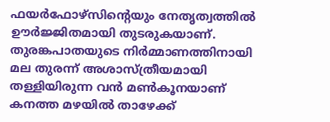ഫയർഫോഴ്സിന്റെയും നേതൃത്വത്തിൽ ഊർജ്ജിതമായി തുടരുകയാണ്.
തുരങ്കപാതയുടെ നിർമ്മാണത്തിനായി മല തുരന്ന് അശാസ്ത്രീയമായി തള്ളിയിരുന്ന വൻ മൺകൂനയാണ് കനത്ത മഴയിൽ താഴേക്ക്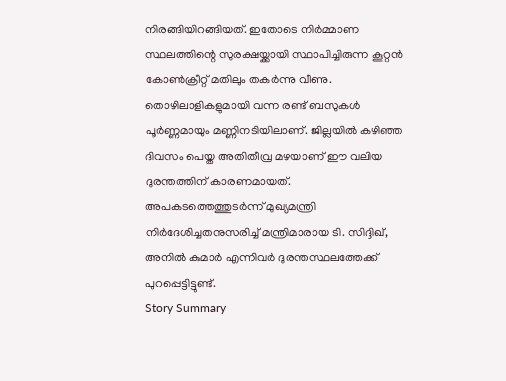നിരങ്ങിയിറങ്ങിയത്. ഇതോടെ നിർമ്മാണ സ്ഥലത്തിന്റെ സുരക്ഷയ്ക്കായി സ്ഥാപിച്ചിരുന്ന കൂറ്റൻ കോൺക്രീറ്റ് മതിലും തകർന്നു വീണു. തൊഴിലാളികളുമായി വന്ന രണ്ട് ബസുകൾ പൂർണ്ണമായും മണ്ണിനടിയിലാണ്. ജില്ലയിൽ കഴിഞ്ഞ ദിവസം പെയ്ത അതിതീവ്ര മഴയാണ് ഈ വലിയ ദുരന്തത്തിന് കാരണമായത്. അപകടത്തെത്തുടർന്ന് മുഖ്യമന്ത്രി നിർദേശിച്ചതനുസരിച്ച് മന്ത്രിമാരായ ടി. സിദ്ദിഖ്, അനിൽ കുമാർ എന്നിവർ ദുരന്തസ്ഥലത്തേക്ക് പുറപ്പെട്ടിട്ടുണ്ട്.
Story Summary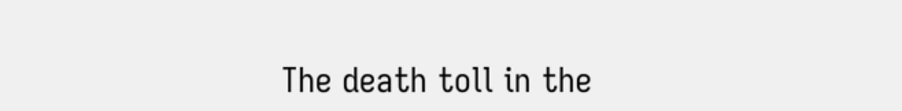The death toll in the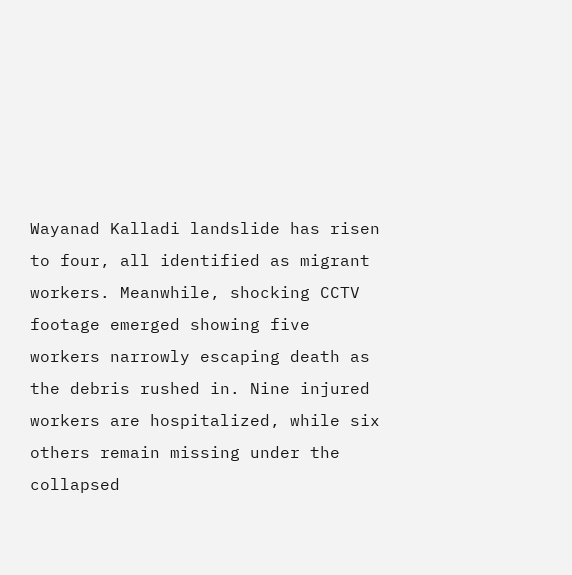Wayanad Kalladi landslide has risen to four, all identified as migrant workers. Meanwhile, shocking CCTV footage emerged showing five workers narrowly escaping death as the debris rushed in. Nine injured workers are hospitalized, while six others remain missing under the collapsed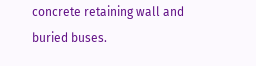concrete retaining wall and buried buses.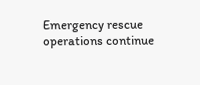Emergency rescue operations continue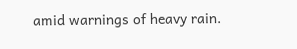amid warnings of heavy rain.